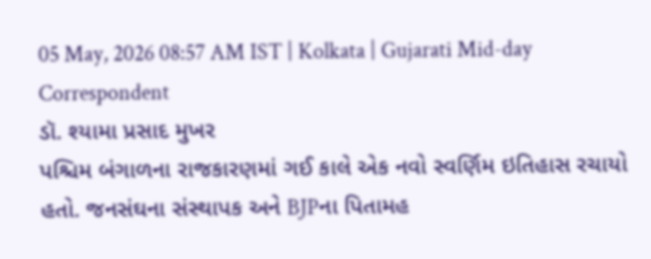05 May, 2026 08:57 AM IST | Kolkata | Gujarati Mid-day Correspondent
ડૉ. શ્યામા પ્રસાદ મુખર
પશ્ચિમ બંગાળના રાજકારણમાં ગઈ કાલે એક નવો સ્વર્ણિમ ઇતિહાસ રચાયો હતો. જનસંઘના સંસ્થાપક અને BJPના પિતામહ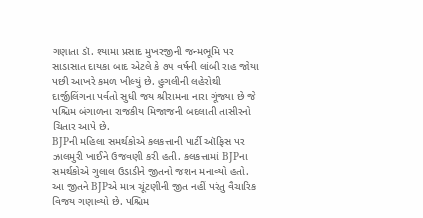ગણાતા ડૉ. શ્યામા પ્રસાદ મુખરજીની જન્મભૂમિ પર સાડાસાત દાયકા બાદ એટલે કે ૭૫ વર્ષની લાંબી રાહ જોયા પછી આખરે કમળ ખીલ્યું છે. હુગલીની લહેરોથી દાર્જીલિંગના પર્વતો સુધી જય શ્રીરામના નારા ગૂંજ્યા છે જે પશ્ચિમ બંગાળના રાજકીય મિજાજની બદલાતી તાસીરનો ચિતાર આપે છે.
BJPની મહિલા સમર્થકોએ કલકત્તાની પાર્ટી ઑફિસ પર ઝાલમુરી ખાઈને ઉજવણી કરી હતી. કલકત્તામાં BJPના સમર્થકોએ ગુલાલ ઉડાડીને જીતનો જશન મનાવ્યો હતો.
આ જીતને BJPએ માત્ર ચૂંટણીની જીત નહીં પરંતુ વૈચારિક વિજય ગણાવ્યો છે. પશ્ચિમ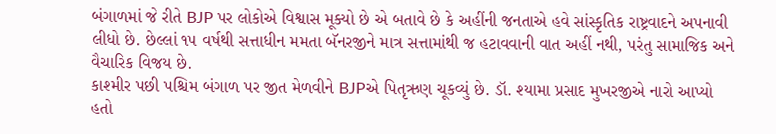બંગાળમાં જે રીતે BJP પર લોકોએ વિશ્વાસ મૂક્યો છે એ બતાવે છે કે અહીંની જનતાએ હવે સાંસ્કૃતિક રાષ્ટ્રવાદને અપનાવી લીધો છે. છેલ્લાં ૧૫ વર્ષથી સત્તાધીન મમતા બૅનરજીને માત્ર સત્તામાંથી જ હટાવવાની વાત અહીં નથી, પરંતુ સામાજિક અને વૈચારિક વિજય છે.
કાશ્મીર પછી પશ્ચિમ બંગાળ પર જીત મેળવીને BJPએ પિતૃઋણ ચૂકવ્યું છે. ડૉ. શ્યામા પ્રસાદ મુખરજીએ નારો આપ્યો હતો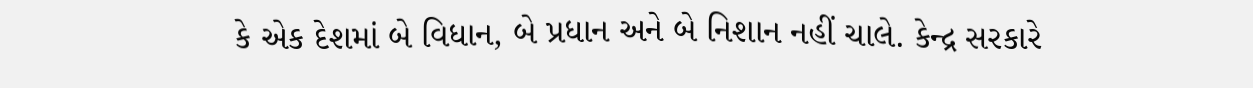કે એક દેશમાં બે વિધાન, બે પ્રધાન અને બે નિશાન નહીં ચાલે. કેન્દ્ર સરકારે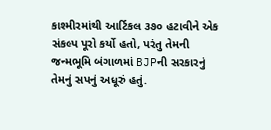કાશ્મીરમાંથી આર્ટિકલ ૩૭૦ હટાવીને એક સંકલ્પ પૂરો કર્યો હતો, પરંતુ તેમની જન્મભૂમિ બંગાળમાં BJPની સરકારનું તેમનું સપનું અધૂરું હતું.